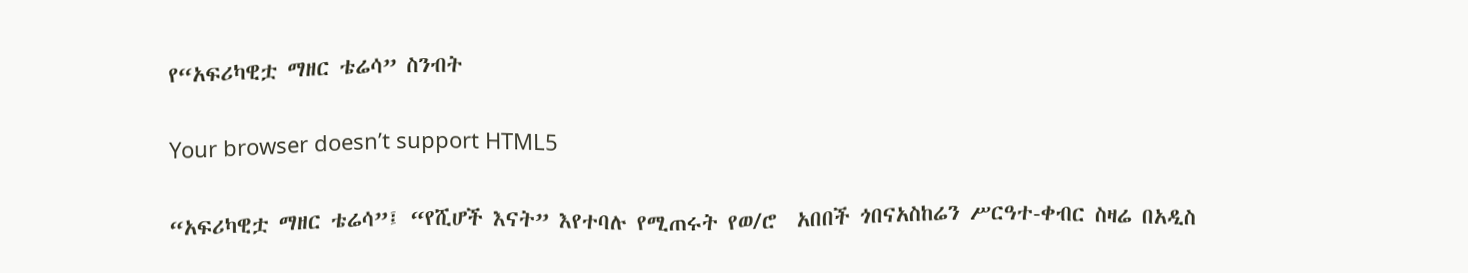የ“አፍሪካዊቷ ማዘር ቴሬሳ” ስንብት

Your browser doesn’t support HTML5

“አፍሪካዊቷ ማዘር ቴሬሳ”፤ “የሺሆች እናት” እየተባሉ የሚጠሩት የወ/ሮ  አበበች ጎበናአስከሬን ሥርዓተ-ቀብር ስዛሬ በአዲስ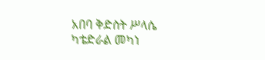አበባ ቅድስት ሥላሴ ካቴድራል መካነ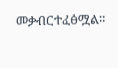መቃብርተፈፅሟል።